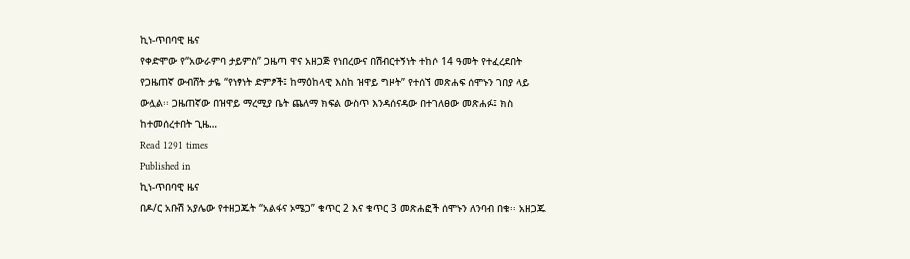ኪነ-ጥበባዊ ዜና
የቀድሞው የ“አውራምባ ታይምስ” ጋዜጣ ዋና አዘጋጅ የነበረውና በሽብርተኝነት ተከሶ 14 ዓመት የተፈረደበት የጋዜጠኛ ውብሸት ታዬ “የነፃነት ድምፆች፤ ከማዕከላዊ እስከ ዝዋይ ግዞት” የተሰኘ መጽሐፍ ሰሞኑን ገበያ ላይ ውሏል፡፡ ጋዜጠኛው በዝዋይ ማረሚያ ቤት ጨለማ ክፍል ውስጥ እንዳሰናዳው በተገለፀው መጽሐፉ፤ ክስ ከተመሰረተበት ጊዜ…
Read 1291 times
Published in
ኪነ-ጥበባዊ ዜና
በዶ/ር አቡሽ አያሌው የተዘጋጁት “አልፋና ኦሜጋ” ቁጥር 2 እና ቁጥር 3 መጽሐፎች ሰሞኑን ለንባብ በቁ፡፡ አዘጋጁ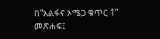በ“አልፋና ኦሜጋ ቁጥር 1” መጽሐፍ፤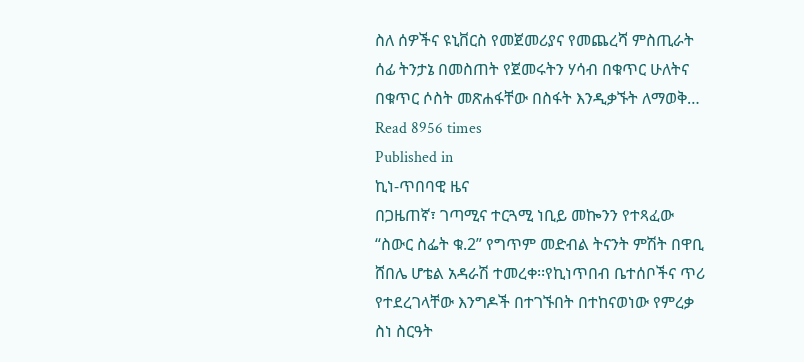ስለ ሰዎችና ዩኒቨርስ የመጀመሪያና የመጨረሻ ምስጢራት ሰፊ ትንታኔ በመስጠት የጀመሩትን ሃሳብ በቁጥር ሁለትና በቁጥር ሶስት መጽሐፋቸው በስፋት እንዲቃኙት ለማወቅ…
Read 8956 times
Published in
ኪነ-ጥበባዊ ዜና
በጋዜጠኛ፣ ገጣሚና ተርጓሚ ነቢይ መኰንን የተጻፈው “ስውር ስፌት ቁ.2” የግጥም መድብል ትናንት ምሽት በዋቢ ሸበሌ ሆቴል አዳራሽ ተመረቀ፡፡የኪነጥበብ ቤተሰቦችና ጥሪ የተደረገላቸው እንግዶች በተገኙበት በተከናወነው የምረቃ ስነ ስርዓት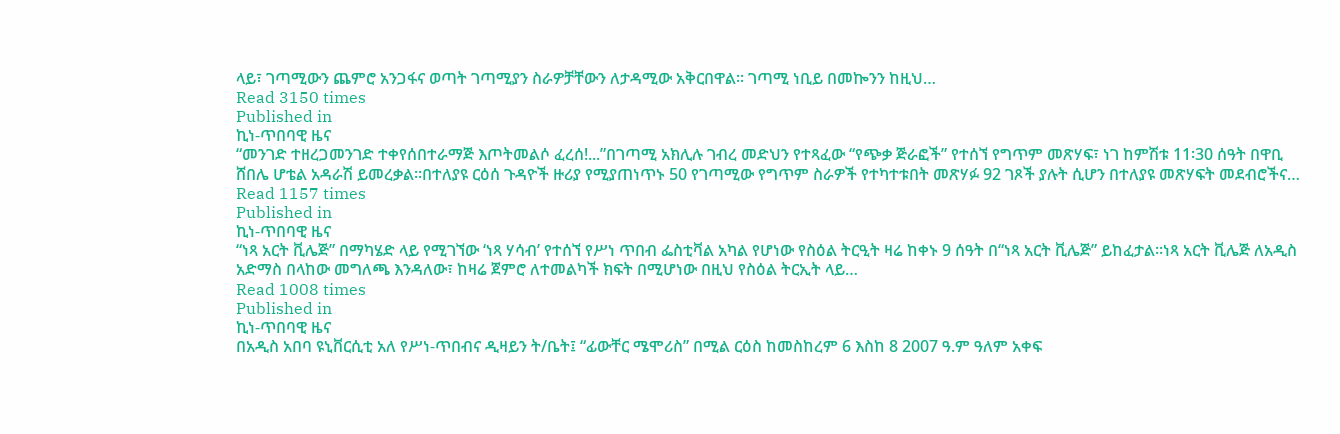ላይ፣ ገጣሚውን ጨምሮ አንጋፋና ወጣት ገጣሚያን ስራዎቻቸውን ለታዳሚው አቅርበዋል፡፡ ገጣሚ ነቢይ በመኰንን ከዚህ…
Read 3150 times
Published in
ኪነ-ጥበባዊ ዜና
“መንገድ ተዘረጋመንገድ ተቀየሰበተራማጅ እጦትመልሶ ፈረሰ!...”በገጣሚ አክሊሉ ገብረ መድህን የተጻፈው “የጭቃ ጅራፎች” የተሰኘ የግጥም መጽሃፍ፣ ነገ ከምሽቱ 11፡30 ሰዓት በዋቢ ሸበሌ ሆቴል አዳራሽ ይመረቃል፡፡በተለያዩ ርዕሰ ጉዳዮች ዙሪያ የሚያጠነጥኑ 50 የገጣሚው የግጥም ስራዎች የተካተቱበት መጽሃፉ 92 ገጾች ያሉት ሲሆን በተለያዩ መጽሃፍት መደብሮችና…
Read 1157 times
Published in
ኪነ-ጥበባዊ ዜና
“ነጻ አርት ቪሌጅ” በማካሄድ ላይ የሚገኘው ‘ነጻ ሃሳብ’ የተሰኘ የሥነ ጥበብ ፌስቲቫል አካል የሆነው የስዕል ትርዒት ዛሬ ከቀኑ 9 ሰዓት በ“ነጻ አርት ቪሌጅ” ይከፈታል፡፡ነጻ አርት ቪሌጅ ለአዲስ አድማስ በላከው መግለጫ እንዳለው፣ ከዛሬ ጀምሮ ለተመልካች ክፍት በሚሆነው በዚህ የስዕል ትርኢት ላይ…
Read 1008 times
Published in
ኪነ-ጥበባዊ ዜና
በአዲስ አበባ ዩኒቨርሲቲ አለ የሥነ-ጥበብና ዲዛይን ት/ቤት፤ “ፊውቸር ሜሞሪስ” በሚል ርዕስ ከመስከረም 6 እስከ 8 2007 ዓ.ም ዓለም አቀፍ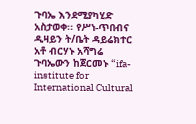ጉባኤ እንደሚያካሂድ አስታወቀ፡፡ የሥነ-ጥበብና ዲዛይን ት/ቤት ዳይሬክተር አቶ ብርሃኑ አሻግሬ ጉባኤውን ከጀርመኑ “ifa-institute for International Cultural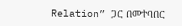Relation” ጋር በመተባበር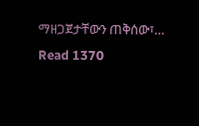ማዘጋጀታቸውን ጠቅሰው፣…
Read 1370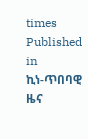times
Published in
ኪነ-ጥበባዊ ዜና